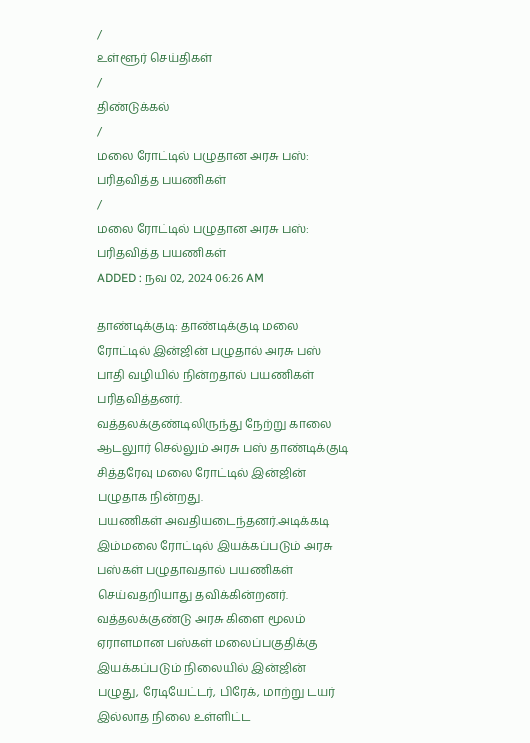/
உள்ளூர் செய்திகள்
/
திண்டுக்கல்
/
மலை ரோட்டில் பழுதான அரசு பஸ்: பரிதவித்த பயணிகள்
/
மலை ரோட்டில் பழுதான அரசு பஸ்: பரிதவித்த பயணிகள்
ADDED : நவ 02, 2024 06:26 AM

தாண்டிக்குடி: தாண்டிக்குடி மலை ரோட்டில் இன்ஜின் பழுதால் அரசு பஸ் பாதி வழியில் நின்றதால் பயணிகள் பரிதவித்தனர்.
வத்தலக்குண்டிலிருந்து நேற்று காலை ஆடலுார் செல்லும் அரசு பஸ் தாண்டிக்குடி சித்தரேவு மலை ரோட்டில் இன்ஜின் பழுதாக நின்றது.
பயணிகள் அவதியடைந்தனர்.அடிக்கடி இம்மலை ரோட்டில் இயக்கப்படும் அரசு பஸ்கள் பழுதாவதால் பயணிகள் செய்வதறியாது தவிக்கின்றனர்.
வத்தலக்குண்டு அரசு கிளை மூலம் ஏராளமான பஸ்கள் மலைப்பகுதிக்கு இயக்கப்படும் நிலையில் இன்ஜின் பழுது, ரேடியேட்டர், பிரேக், மாற்று டயர் இல்லாத நிலை உள்ளிட்ட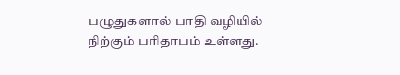பழுதுகளால் பாதி வழியில் நிற்கும் பரிதாபம் உள்ளது.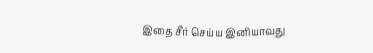இதை சீர் செய்ய இனியாவது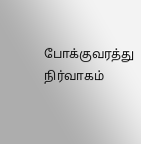போக்குவரத்து நிர்வாகம்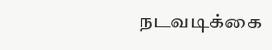நடவடிக்கை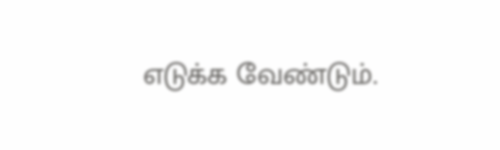எடுக்க வேண்டும்.